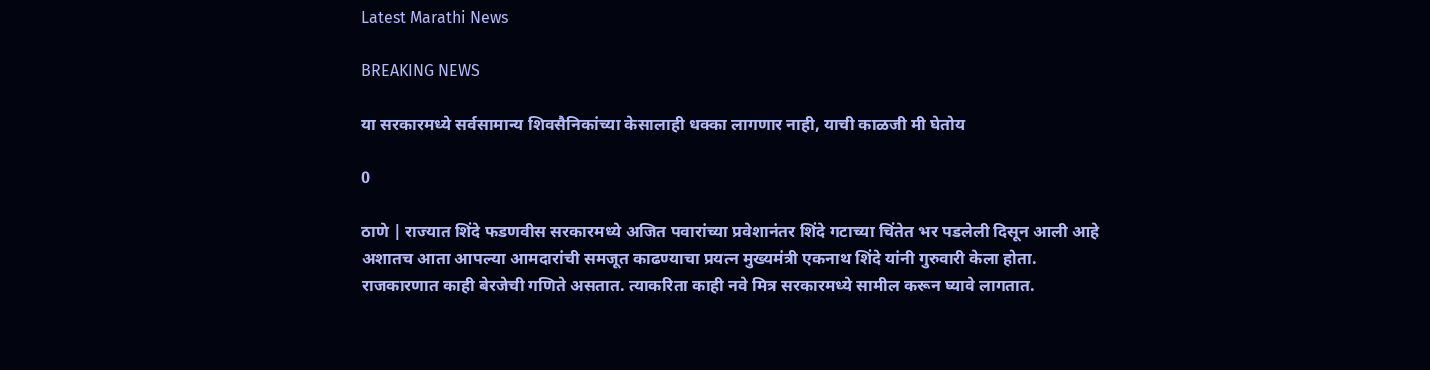Latest Marathi News

BREAKING NEWS

या सरकारमध्ये सर्वसामान्य शिवसैनिकांच्या केसालाही धक्का लागणार नाही, याची काळजी मी घेतोय

0

ठाणे | राज्यात शिंदे फडणवीस सरकारमध्ये अजित पवारांच्या प्रवेशानंतर शिंदे गटाच्या चिंतेत भर पडलेली दिसून आली आहे अशातच आता आपल्या आमदारांची समजूत काढण्याचा प्रयत्न मुख्यमंत्री एकनाथ शिंदे यांनी गुरुवारी केला होता. राजकारणात काही बेरजेची गणिते असतात. त्याकरिता काही नवे मित्र सरकारमध्ये सामील करून घ्यावे लागतात.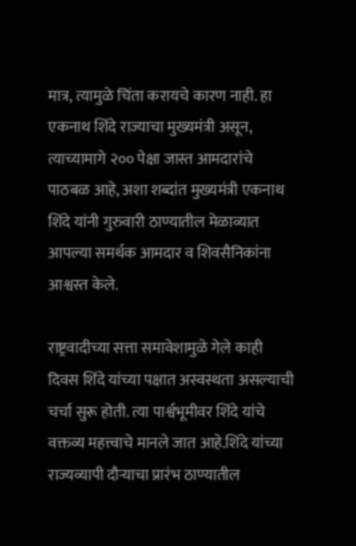मात्र, त्यामुळे चिंता करायचे कारण नाही. हा एकनाथ शिंदे राज्याचा मुख्यमंत्री असून, त्याच्यामागे २०० पेक्षा जास्त आमदारांचे पाठबळ आहे, अशा शब्दांत मुख्यमंत्री एकनाथ शिंदे यांनी गुरुवारी ठाण्यातील मेळाव्यात आपल्या समर्थक आमदार व शिवसैनिकांना आश्वस्त केले.

राष्ट्रवादीच्या सत्ता समावेशामुळे गेले काही दिवस शिंदे यांच्या पक्षात अस्वस्थता असल्याची चर्चा सुरू होती. त्या पार्श्वभूमीवर शिंदे यांचे वक्तव्य महत्त्वाचे मानले जात आहे.शिंदे यांच्या राज्यव्यापी दौऱ्याचा प्रारंभ ठाण्यातील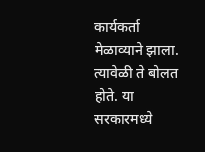कार्यकर्ता मेळाव्याने झाला. त्यावेळी ते बोलत होते. या सरकारमध्ये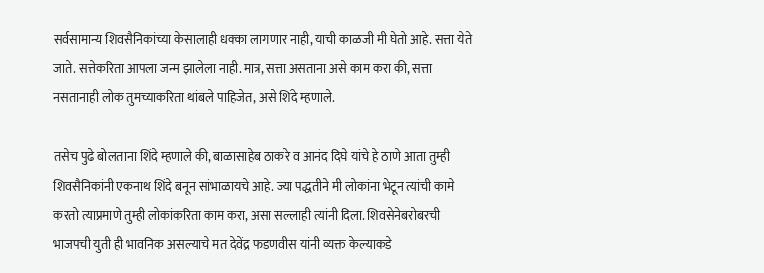सर्वसामान्य शिवसैनिकांच्या केसालाही धक्का लागणार नाही, याची काळजी मी घेतो आहे. सत्ता येते जाते. सत्तेकरिता आपला जन्म झालेला नाही. मात्र, सत्ता असताना असे काम करा की, सत्ता नसतानाही लोक तुमच्याकरिता थांबले पाहिजेत, असे शिंदे म्हणाले.

तसेच पुढे बोलताना शिंदे म्हणाले की, बाळासाहेब ठाकरे व आनंद दिघे यांचे हे ठाणे आता तुम्ही शिवसैनिकांनी एकनाथ शिंदे बनून सांभाळायचे आहे. ज्या पद्धतीने मी लोकांना भेटून त्यांची कामे करतो त्याप्रमाणे तुम्ही लोकांकरिता काम करा, असा सल्लाही त्यांनी दिला. शिवसेनेबरोबरची भाजपची युती ही भावनिक असल्याचे मत देवेंद्र फडणवीस यांनी व्यक्त केल्याकडे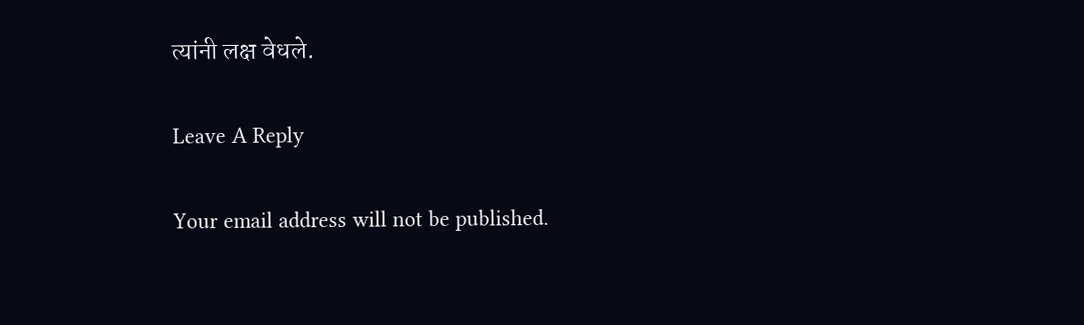त्यांनी लक्ष वेधले.

Leave A Reply

Your email address will not be published.